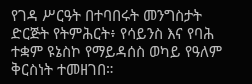የገዳ ሥርዓት በተባበሩት መንግስታት ድርጅት የትምሕርት፥ የሳይንስ እና የባሕ ተቋም ዩኔስኮ የማይዳሰስ ወካይ የዓለም ቅርስነት ተመዘገበ።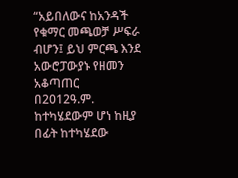“አይበለውና ከአንዳች የቁማር መጫወቻ ሥፍራ ብሆን፤ ይህ ምርጫ እንደ አውሮፓውያኑ የዘመን አቆጣጠር በ2012ዓ.ም. ከተካሄደውም ሆነ ከዚያ በፊት ከተካሄደው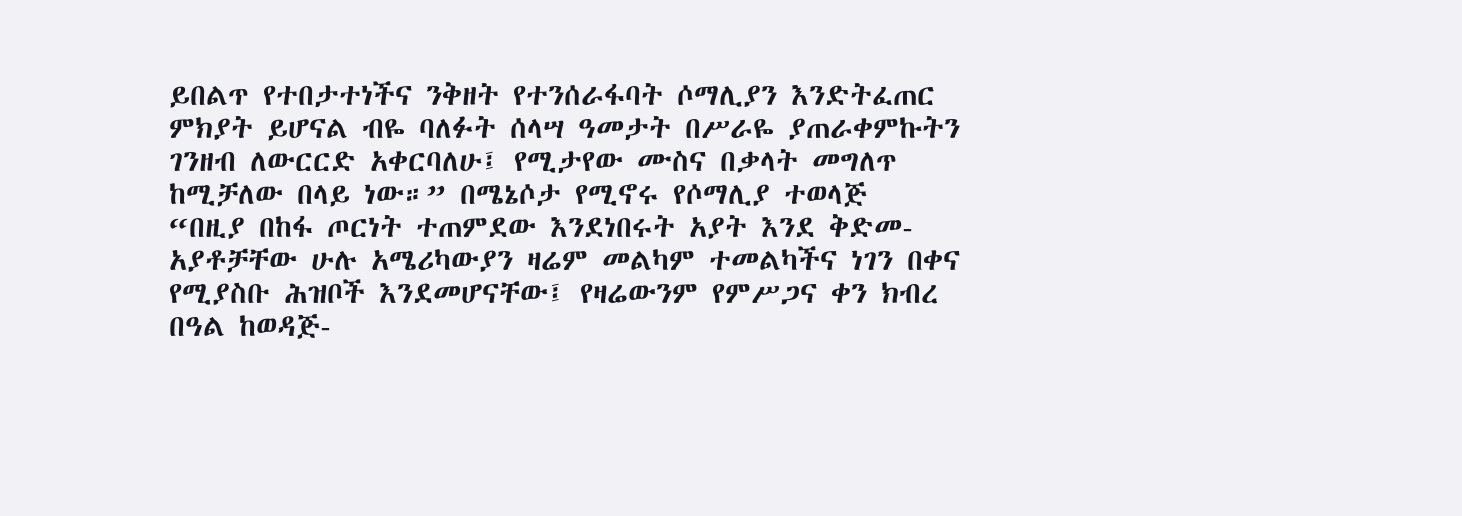ይበልጥ የተበታተነችና ንቅዘት የተንሰራፋባት ሶማሊያን እንድትፈጠር ምክያት ይሆናል ብዬ ባለፉት ሰላሣ ዓመታት በሥራዬ ያጠራቀምኩትን ገንዘብ ለውርርድ አቀርባለሁ፤ የሚታየው ሙስና በቃላት መግለጥ ከሚቻለው በላይ ነው።” በሜኔሶታ የሚኖሩ የሶማሊያ ተወላጅ
“በዚያ በከፋ ጦርነት ተጠምደው እንደነበሩት አያት እንደ ቅድመ-አያቶቻቸው ሁሉ አሜሪካውያን ዛሬም መልካም ተመልካችና ነገን በቀና የሚያስቡ ሕዝቦች እንደመሆናቸው፤ የዛሬውንም የምሥጋና ቀን ክብረ በዓል ከወዳጅ-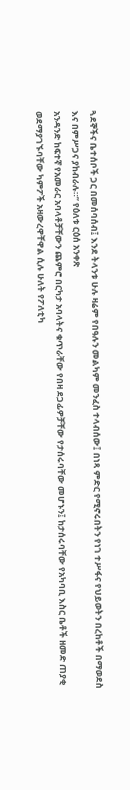ጓደኞችና ቤተሰቦች ጋር በመሰባሰብ፤ እንደ ትላንቱ ሁሉ ዛሬም የበዓሉን መልካም መንፈስ ተላብሰው፤ በነጻ ምድር የሚኖሩበትን የነገ ተሥፋና የህይወትን በረከቶች በማወደስ እና በምሥጋና ያከብራሉ።” የዕለቱ ርዕሰ አንቀጽ
አንዳንድ ከፍተኛ የአመራር አባላቶቻቸውን ጨምሮ በርካታ አባላትና ቁጥራቸው የበዛ ደጋፊዎቻቸው የታሰሩባቸው መሆኑን፤ ከታሰሩባቸው የአካባቢ እስር ቤቶች ዘመድ ጠያቂ ወደማያገኙባቸው ካምፖች አዛውረዋቸዋል ሲሉ ሁለት የፖለቲካ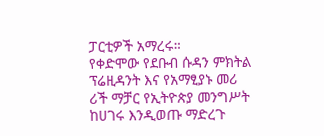ፓርቲዎች አማረሩ።
የቀድሞው የደቡብ ሱዳን ምክትል ፕሬዚዳንት እና የአማፂያኑ መሪ ሪች ማቻር የኢትዮጵያ መንግሥት ከሀገሩ እንዲወጡ ማድረጉ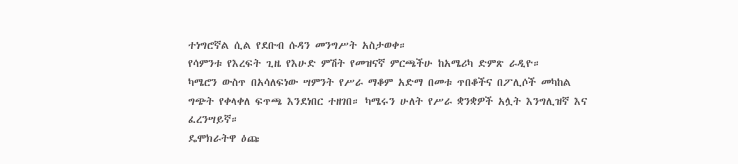ተነግሮኛል ሲል የደቡብ ሱዳን መንግሥት አስታወቀ።
የሳምንቱ የእረፍት ጊዜ የእሁድ ምሽት የመዝናኛ ምርጫችሁ ከአሜሪካ ድምጽ ራዲዮ።
ካሜሮን ውስጥ በአሳለፍነው ሣምንት የሥራ ማቆም አድማ በመቱ ጥበቆችና በፖሊሶች መካከል ግጭት የቀላቀለ ፍጥጫ እንደነበር ተዘገበ። ካሜሩን ሁለት የሥራ ቋንቋዎች አሏት እንግሊዝኛ እና ፈረንሣይኛ።
ዴሞክራትዋ ዕጩ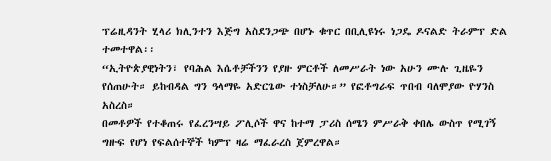ፕሬዚዳንት ሂላሪ ክሊንተን እጅግ አስደንጋጭ በሆኑ ቁጥር በቢሊዩነሩ ነጋዴ ዶናልድ ትራምፕ ድል ተመተዋል፡፡
“ኢትዮጵያዊነትን፣ የባሕል እሴቶቻችንን የያዙ ምርቶች ለመሥራት ነው አሁን ሙሉ ጊዜዬን የሰጠሁት። ይከብዳል ግን ዓላማዬ አድርጌው ተነስቻለሁ።” የፎቶግራፍ ጥበብ ባለሞያው ዮሃንስ አስረስ።
በመቶዎች የተቆጠሩ የፈረንሣይ ፖሊሶች ዋና ከተማ ፓሪስ ሰሜን ምሥራቅ ቀበሌ ውስጥ የሚገኝ ግዙፍ የሆነ የፍልሰተኞች ካምፕ ዛሬ ማፈራረስ ጀምረዋል።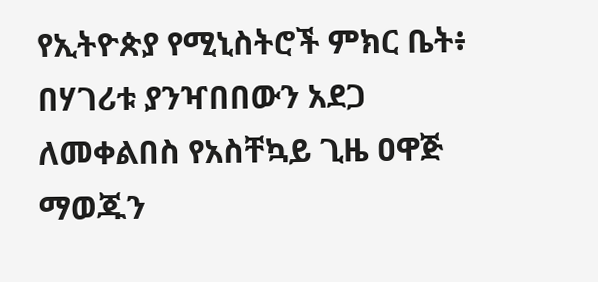የኢትዮጵያ የሚኒስትሮች ምክር ቤት፥ በሃገሪቱ ያንዣበበውን አደጋ ለመቀልበስ የአስቸኳይ ጊዜ ዐዋጅ ማወጁን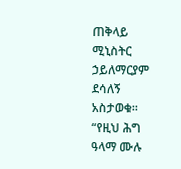ጠቅላይ ሚኒስትር ኃይለማርያም ደሳለኝ አስታወቁ።
“የዚህ ሕግ ዓላማ ሙሉ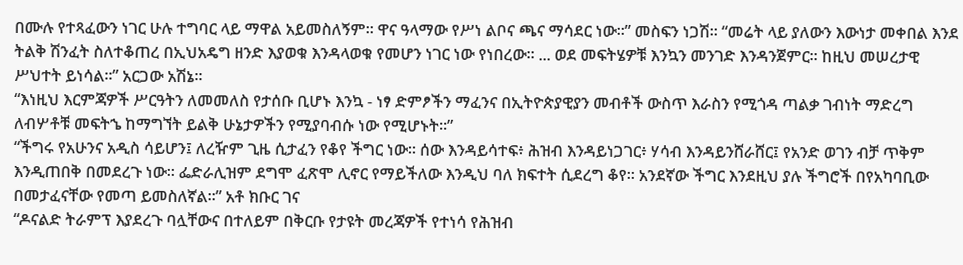በሙሉ የተጻፈውን ነገር ሁሉ ተግባር ላይ ማዋል አይመስለኝም። ዋና ዓላማው የሥነ ልቦና ጫና ማሳደር ነው።” መስፍን ነጋሽ። “መሬት ላይ ያለውን እውነታ መቀበል እንደ ትልቅ ሽንፈት ስለተቆጠረ በኢህአዴግ ዘንድ እያወቁ እንዳላወቁ የመሆን ነገር ነው የነበረው። ... ወደ መፍትሄዎቹ እንኳን መንገድ እንዳንጀምር። ከዚህ መሠረታዊ ሥህተት ይነሳል።” አርጋው አሽኔ።
“እነዚህ እርምጃዎች ሥርዓትን ለመመለስ የታሰቡ ቢሆኑ እንኳ - ነፃ ድምፆችን ማፈንና በኢትዮጵያዊያን መብቶች ውስጥ እራስን የሚጎዳ ጣልቃ ገብነት ማድረግ ለብሦቶቹ መፍትኄ ከማግኘት ይልቅ ሁኔታዎችን የሚያባብሱ ነው የሚሆኑት፡፡”
“ችግሩ የአሁንና አዲስ ሳይሆን፤ ለረዥም ጊዜ ሲታፈን የቆየ ችግር ነው። ሰው እንዳይሳተፍ፥ ሕዝብ እንዳይነጋገር፥ ሃሳብ እንዳይንሸራሸር፤ የአንድ ወገን ብቻ ጥቅም እንዲጠበቅ በመደረጉ ነው። ፌድራሊዝም ደግሞ ፈጽሞ ሊኖር የማይችለው እንዲህ ባለ ክፍተት ሲደረግ ቆየ። አንደኛው ችግር እንደዚህ ያሉ ችግሮች በየአካባቢው በመታፈናቸው የመጣ ይመስለኛል።” አቶ ክቡር ገና
“ዶናልድ ትራምፕ እያደረጉ ባሏቸውና በተለይም በቅርቡ የታዩት መረጃዎች የተነሳ የሕዝብ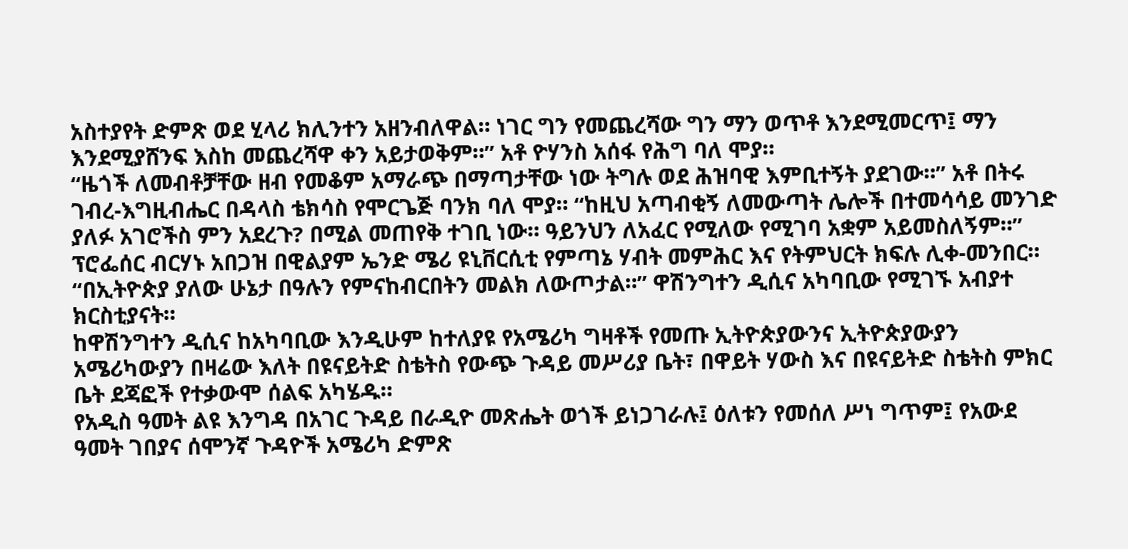አስተያየት ድምጽ ወደ ሂላሪ ክሊንተን አዘንብለዋል። ነገር ግን የመጨረሻው ግን ማን ወጥቶ እንደሚመርጥ፤ ማን እንደሚያሸንፍ እስከ መጨረሻዋ ቀን አይታወቅም።” አቶ ዮሃንስ አሰፋ የሕግ ባለ ሞያ።
“ዜጎች ለመብቶቻቸው ዘብ የመቆም አማራጭ በማጣታቸው ነው ትግሉ ወደ ሕዝባዊ እምቢተኝት ያደገው።” አቶ በትሩ ገብረ-እግዚብሔር በዳላስ ቴክሳስ የሞርጌጅ ባንክ ባለ ሞያ። “ከዚህ አጣብቂኝ ለመውጣት ሌሎች በተመሳሳይ መንገድ ያለፉ አገሮችስ ምን አደረጉ? በሚል መጠየቅ ተገቢ ነው። ዓይንህን ለአፈር የሚለው የሚገባ አቋም አይመስለኝም።” ፕሮፌሰር ብርሃኑ አበጋዝ በዊልያም ኤንድ ሜሪ ዩኒቨርሲቲ የምጣኔ ሃብት መምሕር እና የትምህርት ክፍሉ ሊቀ-መንበር።
“በኢትዮጵያ ያለው ሁኔታ በዓሉን የምናከብርበትን መልክ ለውጦታል።” ዋሽንግተን ዲሲና አካባቢው የሚገኙ አብያተ ክርስቲያናት።
ከዋሽንግተን ዲሲና ከአካባቢው እንዲሁም ከተለያዩ የአሜሪካ ግዛቶች የመጡ ኢትዮጵያውንና ኢትዮጵያውያን አሜሪካውያን በዛሬው እለት በዩናይትድ ስቴትስ የውጭ ጉዳይ መሥሪያ ቤት፣ በዋይት ሃውስ እና በዩናይትድ ስቴትስ ምክር ቤት ደጃፎች የተቃውሞ ሰልፍ አካሄዱ።
የአዲስ ዓመት ልዩ እንግዳ በአገር ጉዳይ በራዲዮ መጽሔት ወጎች ይነጋገራሉ፤ ዕለቱን የመሰለ ሥነ ግጥም፤ የአውደ ዓመት ገበያና ሰሞንኛ ጉዳዮች አሜሪካ ድምጽ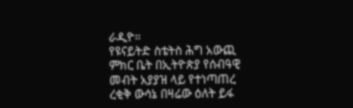ራዲዮ።
የዩናይትድ ስቴትስ ሕግ አውጪ ምክር ቤት በኢትዮጵያ የሰብዓዊ መብት አያያዝ ላይ የተነጣጠረ ረቂቅ ውሳኔ በዛሬው ዕለት ይፋ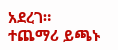አደረገ።
ተጨማሪ ይጫኑ